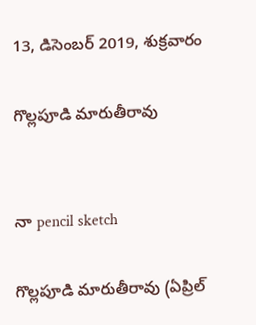13, డిసెంబర్ 2019, శుక్రవారం

గొల్లపూడి మారుతీరావు


నా pencil sketch

గొల్లపూడి మారుతీరావు (ఏప్రిల్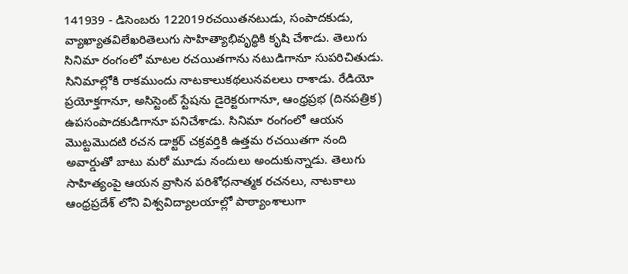141939 - డిసెంబరు 122019రచయితనటుడు, సంపాదకుడు, వ్యాఖ్యాతవిలేఖరితెలుగు సాహిత్యాభివృద్ధికి కృషి చేశాడు. తెలుగు సినిమా రంగంలో మాటల రచయితగాను నటుడిగానూ సుపరిచితుడు. సినిమాల్లోకి రాకముందు నాటకాలుకథలునవలలు రాశాడు. రేడియో ప్రయోక్తగానూ, అసిస్టెంట్ స్టేషను డైరెక్టరుగానూ, ఆంధ్రప్రభ (దినపత్రిక) ఉపసంపాదకుడిగానూ పనిచేశాడు. సినిమా రంగంలో ఆయన మొట్టమొదటి రచన డాక్టర్ చక్రవర్తికి ఉత్తమ రచయితగా నంది అవార్డుతో బాటు మరో మూడు నందులు అందుకున్నాడు. తెలుగు సాహిత్యంపై ఆయన వ్రాసిన పరిశోధనాత్మక రచనలు, నాటకాలు ఆంధ్రప్రదేశ్ లోని విశ్వవిద్యాలయాల్లో పాఠ్యాంశాలుగా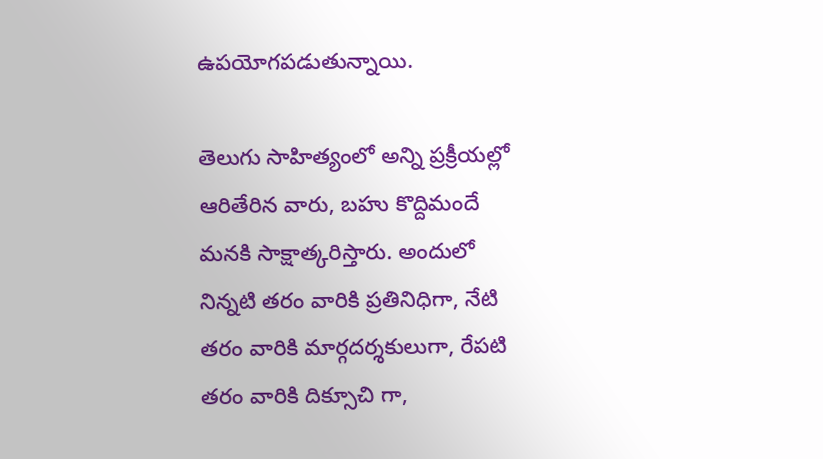ఉపయోగపడుతున్నాయి.

తెలుగు సాహిత్యంలో అన్ని ప్రక్రీయల్లో ఆరితేరిన వారు, బహు కొద్దిమందే మనకి సాక్షాత్కరిస్తారు. అందులో నిన్నటి తరం వారికి ప్రతినిధిగా, నేటి తరం వారికి మార్గదర్శకులుగా, రేపటి తరం వారికి దిక్సూచి గా,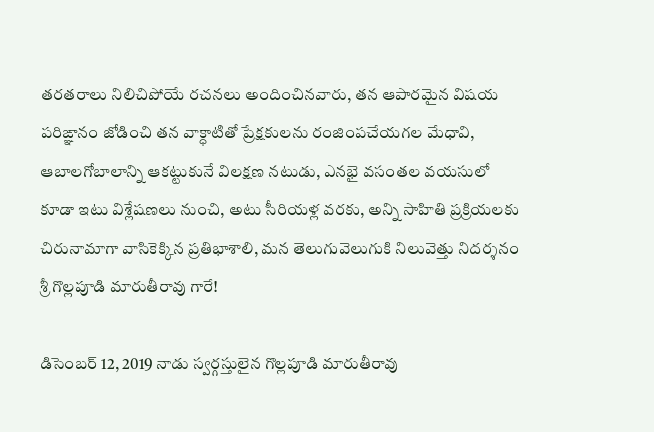తరతరాలు నిలిచిపోయే రచనలు అందించినవారు, తన ఆపారమైన విషయ పరిఙ్ఞానం జోడించి తన వాక్ధాటితో ప్రేక్షకులను రంజింపచేయగల మేధావి, ఆబాలగోబాలాన్ని ఆకట్టుకునే విలక్షణ నటుడు, ఎనభై వసంతల వయసులో కూడా ఇటు విశ్లేషణలు నుంచి, అటు సీరియళ్ల వరకు, అన్ని సాహితి ప్రక్రియలకు చిరునామాగా వాసికెక్కిన ప్రతిభాశాలి, మన తెలుగువెలుగుకి నిలువెత్తు నిదర్శనం శ్రీ గొల్లపూడి మారుతీరావు గారే!

డిసెంబర్ 12, 2019 నాడు స్వర్గస్తులైన గొల్లపూడి మారుతీరావు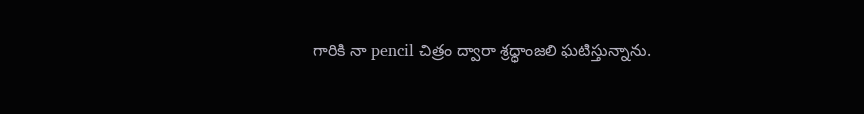గారికి నా pencil చిత్రం ద్వారా శ్రధ్ధాంజలి ఘటిస్తున్నాను.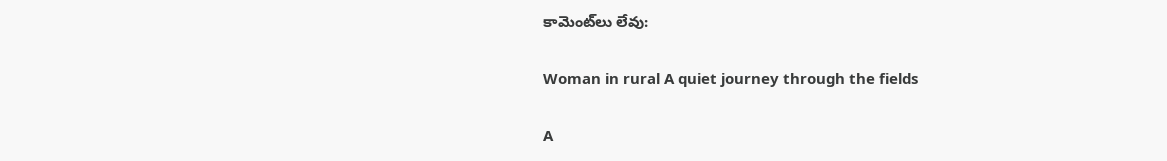కామెంట్‌లు లేవు:

Woman in rural A quiet journey through the fields

A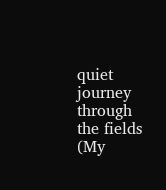quiet journey through the fields  (My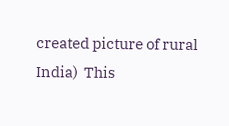created picture of rural India)  This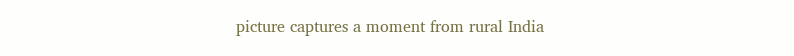picture captures a moment from rural India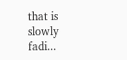that is slowly fadi...